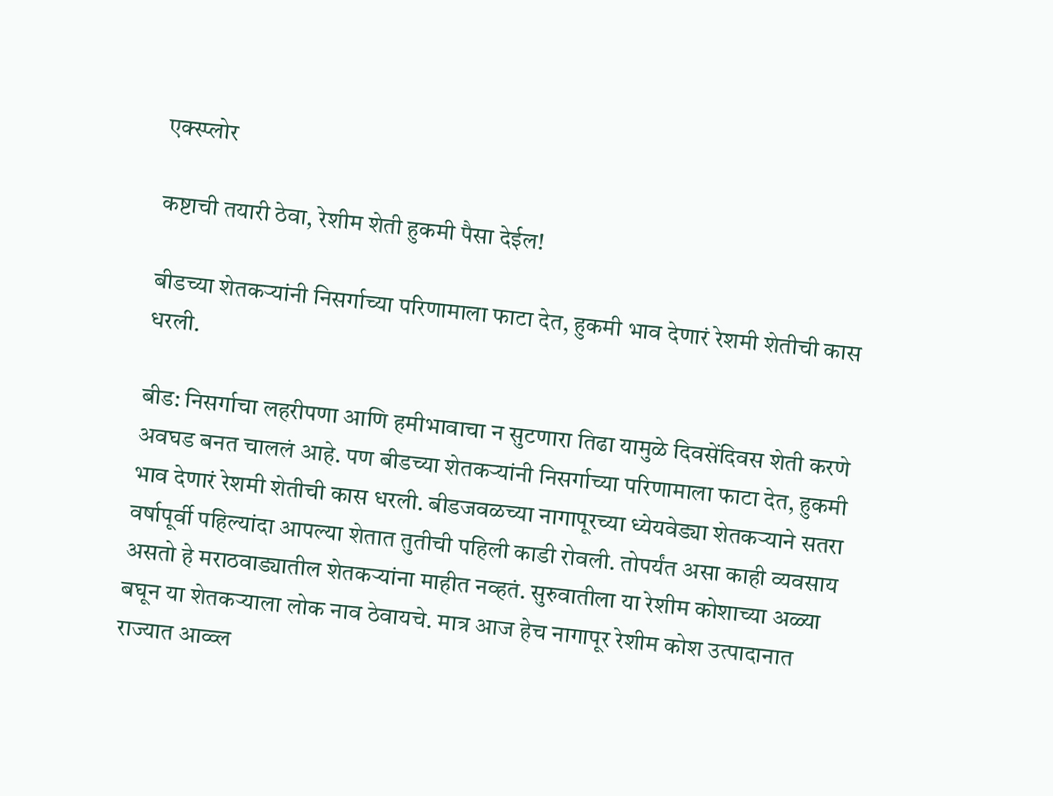एक्स्प्लोर

कष्टाची तयारी ठेवा, रेशीम शेती हुकमी पैसा देईल!

बीडच्या शेतकऱ्यांनी निसर्गाच्या परिणामाला फाटा देत, हुकमी भाव देणारं रेशमी शेतीची कास धरली.

बीड: निसर्गाचा लहरीपणा आणि हमीभावाचा न सुटणारा तिढा यामुळे दिवसेंदिवस शेती करणे अवघड बनत चाललं आहे. पण बीडच्या शेतकऱ्यांनी निसर्गाच्या परिणामाला फाटा देत, हुकमी भाव देणारं रेशमी शेतीची कास धरली. बीडजवळच्या नागापूरच्या ध्येयवेड्या शेतकऱ्याने सतरा वर्षापूर्वी पहिल्यांदा आपल्या शेतात तुतीची पहिली काडी रोवली. तोपर्यंत असा काही व्यवसाय असतो हे मराठवाड्यातील शेतकऱ्यांना माहीत नव्हतं. सुरुवातीला या रेशीम कोशाच्या अळ्या बघून या शेतकऱ्याला लोक नाव ठेवायचे. मात्र आज हेच नागापूर रेशीम कोश उत्पादानात राज्यात आव्व्ल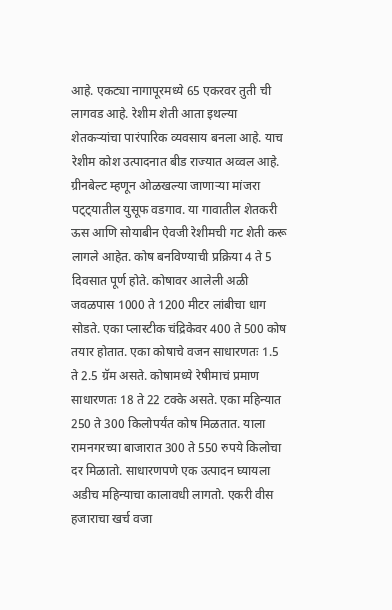आहे. एकट्या नागापूरमध्ये 65 एकरवर तुती ची लागवड आहे. रेशीम शेती आता इथल्या शेतकऱ्यांचा पारंपारिक व्यवसाय बनला आहे. याच रेशीम कोश उत्पादनात बीड राज्यात अव्वल आहे. ग्रीनबेल्ट म्हणून ओळखल्या जाणाऱ्या मांजरा पट्ट्यातील युसूफ वडगाव. या गावातील शेतकरी ऊस आणि सोयाबीन ऐवजी रेशीमची गट शेती करू लागले आहेत. कोष बनविण्याची प्रक्रिया 4 ते 5 दिवसात पूर्ण होते. कोषावर आलेली अळी जवळपास 1000 ते 1200 मीटर लांबीचा धाग सोडते. एका प्लास्टीक चंद्रिकेवर 400 ते 500 कोष तयार होतात. एका कोषाचे वजन साधारणतः 1.5 ते 2.5 ग्रॅम असते. कोषामध्ये रेषीमाचं प्रमाण साधारणतः 18 ते 22 टक्के असते. एका महिन्यात 250 ते 300 किलोपर्यंत कोष मिळतात. याला रामनगरच्या बाजारात 300 ते 550 रुपये किलोचा दर मिळातो. साधारणपणे एक उत्पादन घ्यायला अडीच महिन्याचा कालावधी लागतो. एकरी वीस हजाराचा खर्च वजा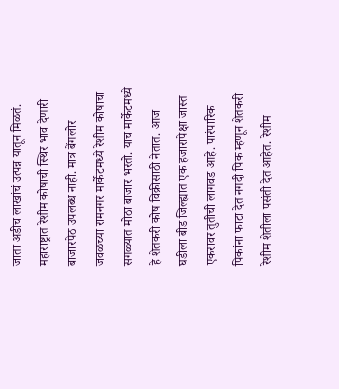जाता अडीच लाखांचं उत्पन्न यातून मिळतं. महाराष्ट्रात रेशीम कोषाची स्थिर भाव देणारी बाजारपेठ उपलब्ध नाही. मात्र बेंगलोर जवळच्या रामनगर मार्केटमध्ये रेशीम कोषाचा सगळ्यात मोठा बाजार भरतो. याच मार्केटमध्ये हे शेतकरी कोष विक्रीसाठी नेतात. आज घडीला बीड जिल्ह्यात एक हजारापेक्षा जास्त एकरावर तुतीची लागवड आहे. पारंपारिक पिकांना फाटा देत नगदी पिक म्हणून शेतकरी रेशीम शेतीला पसंती देत आहेत. रेशीम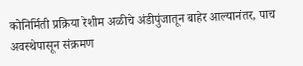कोनिर्मिती प्रक्रिया रेशीम अळीचे अंडीपुंजातून बाहेर आल्यानंतर, पाच अवस्थेपासून संक्रमण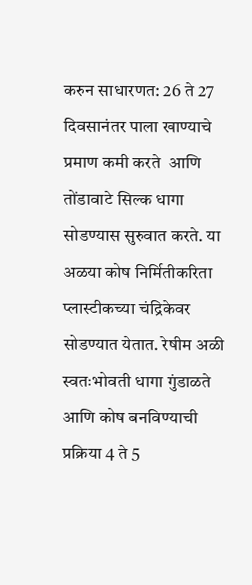करुन साधारणत: 26 ते 27 दिवसानंतर पाला खाण्याचे प्रमाण कमी करते  आणि तोंडावाटे सिल्क धागा सोडण्यास सुरुवात करते. या अळया कोष निर्मितीकरिता प्लास्टीकच्या चंद्रिकेवर सोडण्यात येतात. रेषीम अळी स्वतःभोवती धागा गुंडाळते आणि कोष बनविण्याची प्रक्रिया 4 ते 5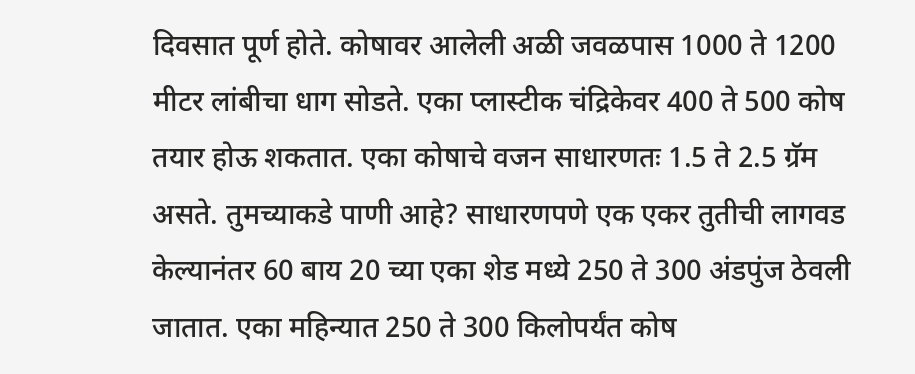दिवसात पूर्ण होते. कोषावर आलेली अळी जवळपास 1000 ते 1200 मीटर लांबीचा धाग सोडते. एका प्लास्टीक चंद्रिकेवर 400 ते 500 कोष तयार होऊ शकतात. एका कोषाचे वजन साधारणतः 1.5 ते 2.5 ग्रॅम असते. तुमच्याकडे पाणी आहे? साधारणपणे एक एकर तुतीची लागवड केल्यानंतर 60 बाय 20 च्या एका शेड मध्ये 250 ते 300 अंडपुंज ठेवली जातात. एका महिन्यात 250 ते 300 किलोपर्यंत कोष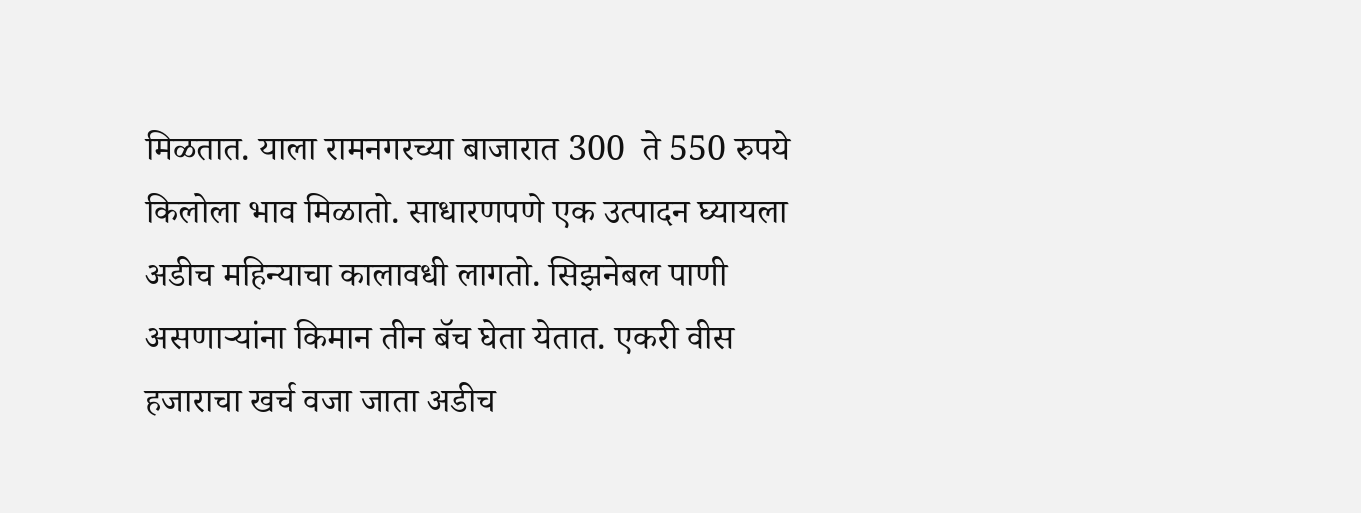मिळतात. याला रामनगरच्या बाजारात 300  ते 550 रुपये किलोला भाव मिळातो. साधारणपणे एक उत्पादन घ्यायला अडीच महिन्याचा कालावधी लागतो. सिझनेबल पाणी असणाऱ्यांना किमान तीन बॅच घेता येतात. एकरी वीस हजाराचा खर्च वजा जाता अडीच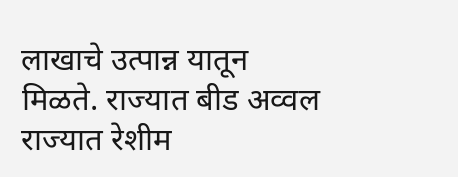लाखाचे उत्पान्न यातून मिळते. राज्यात बीड अव्वल राज्यात रेशीम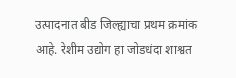उत्पादनात बीड जिल्ह्याचा प्रथम क्रमांक आहे. रेशीम उद्योग हा जोडधंदा शाश्वत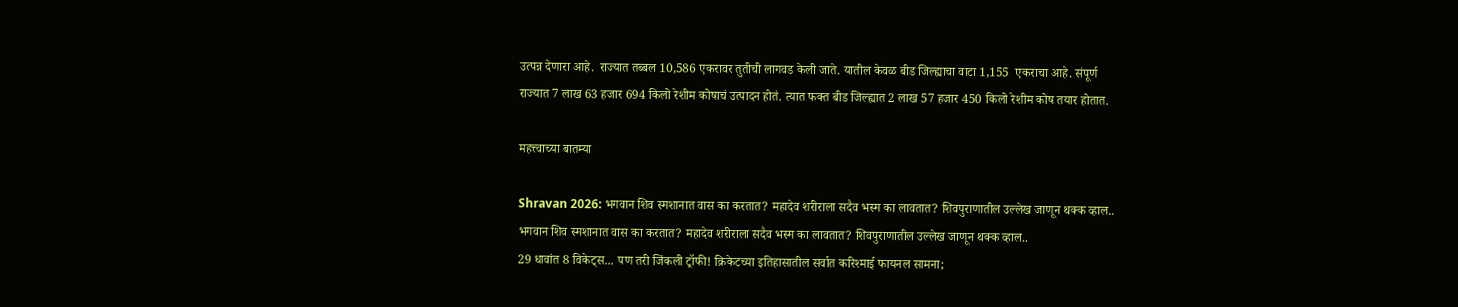उत्पन्न देणारा आहे.  राज्यात तब्बल 10,586 एकरावर तुतीची लागवड केली जाते. यातील केवळ बीड जिल्ह्याचा वाटा 1,155  एकराचा आहे. संपूर्ण राज्यात 7 लाख 63 हजार 694 किलो रेशीम कोषाचं उत्पादन होतं. त्यात फक्त बीड जिल्ह्यात 2 लाख 57 हजार 450 किलो रेशीम कोष तयार होतात.

महत्त्वाच्या बातम्या

Shravan 2026: भगवान शिव स्मशानात वास का करतात? महादेव शरीराला सदैव भस्म का लावतात? शिवपुराणातील उल्लेख जाणून थक्क व्हाल..
भगवान शिव स्मशानात वास का करतात? महादेव शरीराला सदैव भस्म का लावतात? शिवपुराणातील उल्लेख जाणून थक्क व्हाल..
29 धावांत 8 विकेट्स... पण तरी जिंकली ट्रॉफी! क्रिकेटच्या इतिहासातील सर्वात करिश्माई फायनल सामना;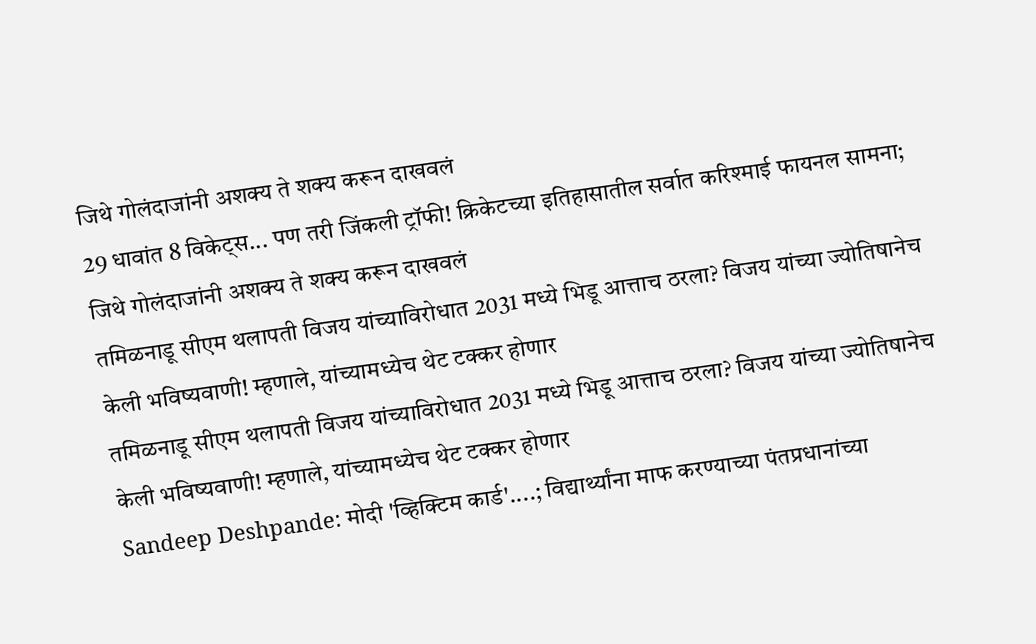जिथे गोलंदाजांनी अशक्य ते शक्य करून दाखवलं
29 धावांत 8 विकेट्स... पण तरी जिंकली ट्रॉफी! क्रिकेटच्या इतिहासातील सर्वात करिश्माई फायनल सामना; जिथे गोलंदाजांनी अशक्य ते शक्य करून दाखवलं
तमिळनाडू सीएम थलापती विजय यांच्याविरोधात 2031 मध्ये भिडू आत्ताच ठरला? विजय यांच्या ज्योतिषानेच केली भविष्यवाणी! म्हणाले, यांच्यामध्येच थेट टक्कर होणार
तमिळनाडू सीएम थलापती विजय यांच्याविरोधात 2031 मध्ये भिडू आत्ताच ठरला? विजय यांच्या ज्योतिषानेच केली भविष्यवाणी! म्हणाले, यांच्यामध्येच थेट टक्कर होणार
Sandeep Deshpande: मोदी 'व्हिक्टिम कार्ड'....; विद्यार्थ्यांना माफ करण्याच्या पंतप्रधानांच्या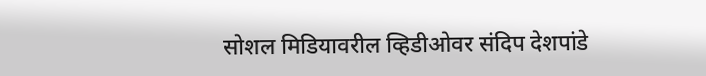सोशल मिडियावरील व्हिडीओवर संदिप देशपांडे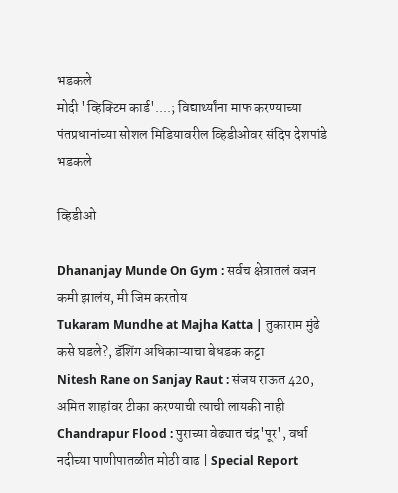भडकले
मोदी 'व्हिक्टिम कार्ड'....; विद्यार्थ्यांना माफ करण्याच्या पंतप्रधानांच्या सोशल मिडियावरील व्हिडीओवर संदिप देशपांडे भडकले

व्हिडीओ

Dhananjay Munde On Gym : सर्वच क्षेत्रातलं वजन कमी झालंय, मी जिम करतोय
Tukaram Mundhe at Majha Katta | तुकाराम मुंढे कसे घडले?, डॅशिंग अधिकाऱ्याचा बेधडक कट्टा
Nitesh Rane on Sanjay Raut : संजय राऊत 420, अमित शाहांवर टीका करण्याची त्याची लायकी नाही
Chandrapur Flood : पुराच्या वेढ्यात चंद्र'पूर', वर्धा नदीच्या पाणीपातळीत मोठी वाढ | Special Report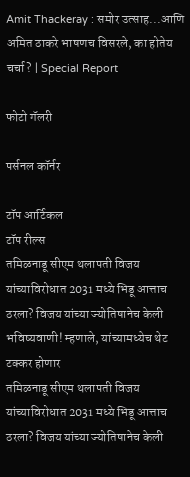Amit Thackeray : समोर उत्साह...आणि अमित ठाकरे भाषणच विसरले, का होतेय चर्चा? | Special Report

फोटो गॅलरी

पर्सनल कॉर्नर

टॉप आर्टिकल
टॉप रील्स
तमिळनाडू सीएम थलापती विजय यांच्याविरोधात 2031 मध्ये भिडू आत्ताच ठरला? विजय यांच्या ज्योतिषानेच केली भविष्यवाणी! म्हणाले, यांच्यामध्येच थेट टक्कर होणार
तमिळनाडू सीएम थलापती विजय यांच्याविरोधात 2031 मध्ये भिडू आत्ताच ठरला? विजय यांच्या ज्योतिषानेच केली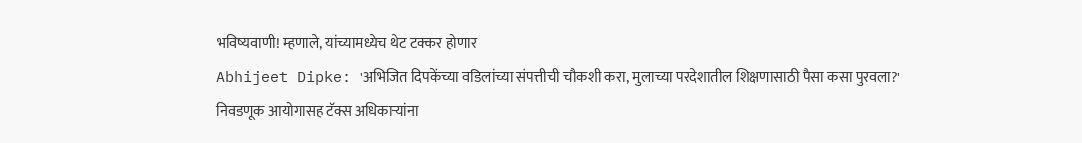भविष्यवाणी! म्हणाले, यांच्यामध्येच थेट टक्कर होणार
Abhijeet Dipke: 'अभिजित दिपकेंच्या वडिलांच्या संपत्तीची चौकशी करा, मुलाच्या परदेशातील शिक्षणासाठी पैसा कसा पुरवला?' निवडणूक आयोगासह टॅक्स अधिकाऱ्यांना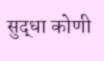सुद्धा कोणी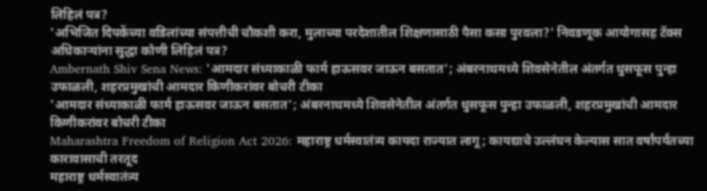लिहिलं पत्र?
'अभिजित दिपकेंच्या वडिलांच्या संपत्तीची चौकशी करा, मुलाच्या परदेशातील शिक्षणासाठी पैसा कसा पुरवला?' निवडणूक आयोगासह टॅक्स अधिकाऱ्यांना सुद्धा कोणी लिहिलं पत्र?
Ambernath Shiv Sena News: 'आमदार संध्याकाळी फार्म हाऊसवर जाऊन बसतात'; अंबरनाथमध्ये शिवसेनेतील अंतर्गत धुसफूस पुन्हा उफाळली, शहरप्रमुखांची आमदार किणीकरांवर बोचरी टीका
'आमदार संध्याकाळी फार्म हाऊसवर जाऊन बसतात'; अंबरनाथमध्ये शिवसेनेतील अंतर्गत धुसफूस पुन्हा उफाळली, शहरप्रमुखांची आमदार किणीकरांवर बोचरी टीका
Maharashtra Freedom of Religion Act 2026: महाराष्ट्र धर्मस्वातंत्र्य कायदा राज्यात लागू; कायद्याचे उल्लंघन केल्यास सात वर्षांपर्यंतच्या कारावासाची तरतूद
महाराष्ट्र धर्मस्वातंत्र्य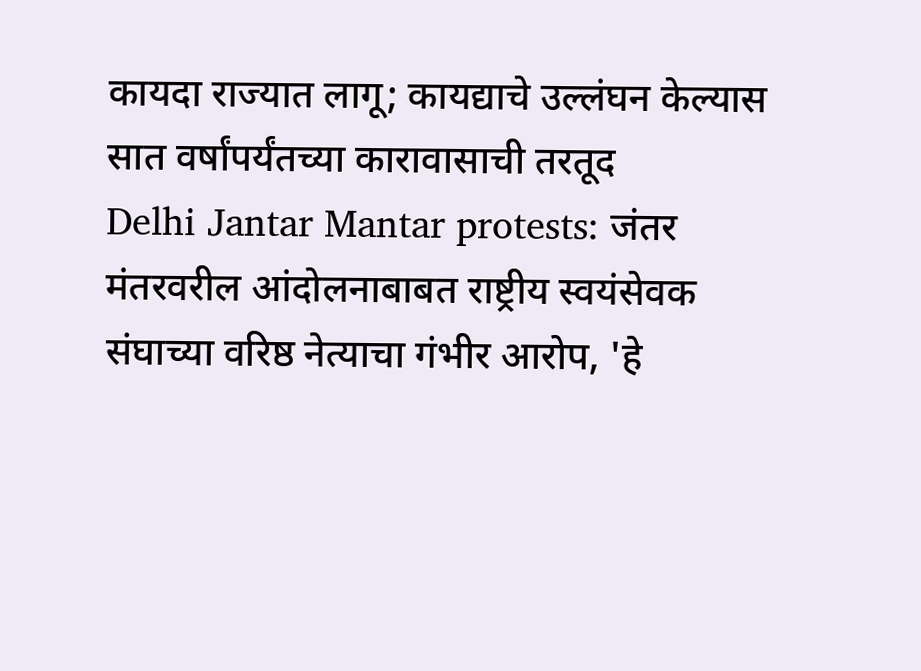कायदा राज्यात लागू; कायद्याचे उल्लंघन केल्यास सात वर्षांपर्यंतच्या कारावासाची तरतूद
Delhi Jantar Mantar protests: जंतर मंतरवरील आंदोलनाबाबत राष्ट्रीय स्वयंसेवक संघाच्या वरिष्ठ नेत्याचा गंभीर आरोप, 'हे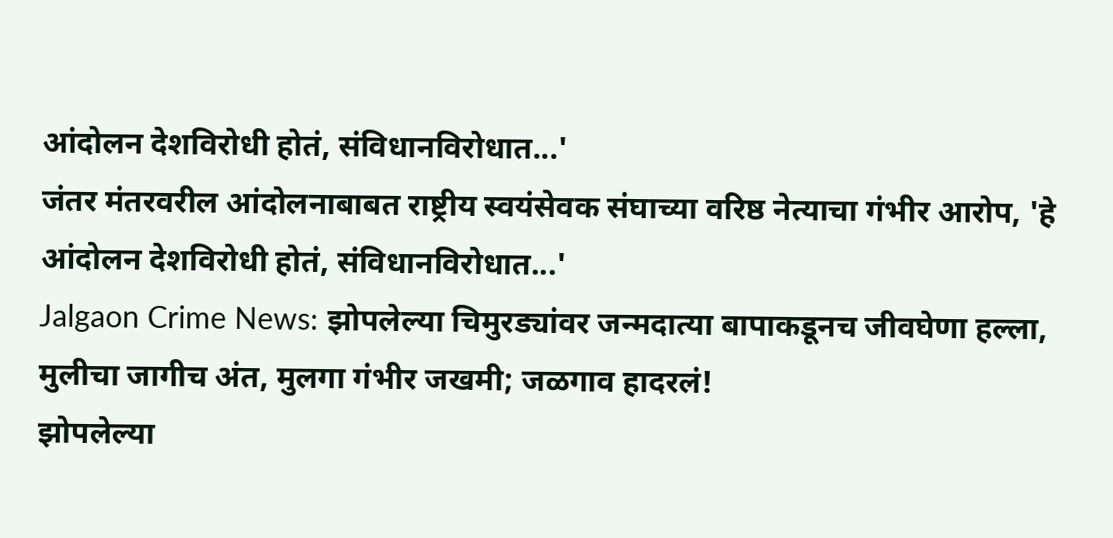आंदोलन देशविरोधी होतं, संविधानविरोधात...'
जंतर मंतरवरील आंदोलनाबाबत राष्ट्रीय स्वयंसेवक संघाच्या वरिष्ठ नेत्याचा गंभीर आरोप, 'हे आंदोलन देशविरोधी होतं, संविधानविरोधात...'
Jalgaon Crime News: झोपलेल्या चिमुरड्यांवर जन्मदात्या बापाकडूनच जीवघेणा हल्ला, मुलीचा जागीच अंत, मुलगा गंभीर जखमी; जळगाव हादरलं!
झोपलेल्या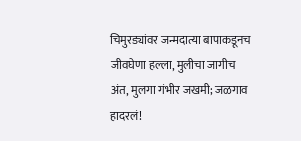चिमुरड्यांवर जन्मदात्या बापाकडूनच जीवघेणा हल्ला, मुलीचा जागीच अंत, मुलगा गंभीर जखमी; जळगाव हादरलं!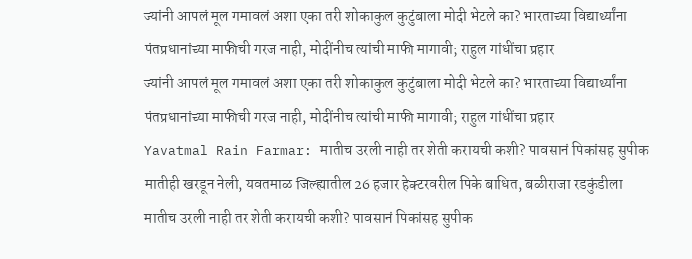ज्यांनी आपलं मूल गमावलं अशा एका तरी शोकाकुल कुटुंबाला मोदी भेटले का? भारताच्या विद्यार्थ्यांना पंतप्रधानांच्या माफीची गरज नाही, मोदींनीच त्यांची माफी मागावी; राहुल गांधींचा प्रहार
ज्यांनी आपलं मूल गमावलं अशा एका तरी शोकाकुल कुटुंबाला मोदी भेटले का? भारताच्या विद्यार्थ्यांना पंतप्रधानांच्या माफीची गरज नाही, मोदींनीच त्यांची माफी मागावी; राहुल गांधींचा प्रहार
Yavatmal Rain Farmar: मातीच उरली नाही तर शेती करायची कशी? पावसानं पिकांसह सुपीक मातीही खरडून नेली, यवतमाळ जिल्ह्यातील 26 हजार हेक्टरवरील पिके बाधित, बळीराजा रडकुंडीला
मातीच उरली नाही तर शेती करायची कशी? पावसानं पिकांसह सुपीक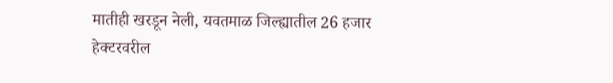मातीही खरडून नेली, यवतमाळ जिल्ह्यातील 26 हजार हेक्टरवरील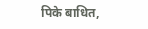पिके बाधित,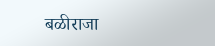बळीराजा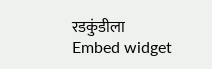रडकुंडीला
Embed widget